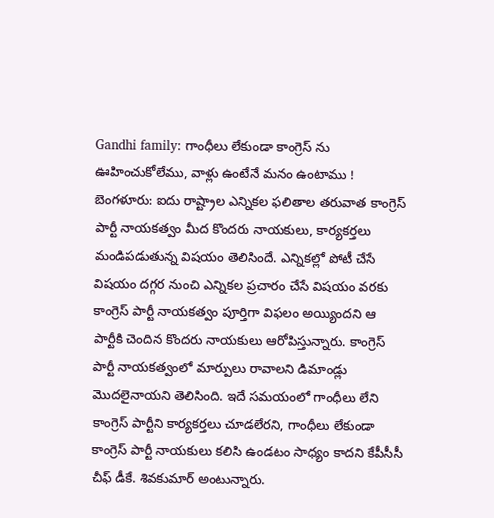Gandhi family: గాంధీలు లేకుండా కాంగ్రెస్ ను ఊహించుకోలేము, వాళ్లు ఉంటేనే మనం ఉంటాము !
బెంగళూరు: ఐదు రాష్ట్రాల ఎన్నికల ఫలితాల తరువాత కాంగ్రెస్ పార్టీ నాయకత్వం మీద కొందరు నాయకులు, కార్యకర్తలు మండిపడుతున్న విషయం తెలిసిందే. ఎన్నికల్లో పోటీ చేసే విషయం దగ్గర నుంచి ఎన్నికల ప్రచారం చేసే విషయం వరకు కాంగ్రెస్ పార్టీ నాయకత్వం పూర్తిగా విఫలం అయ్యిందని ఆ పార్టీకి చెందిన కొందరు నాయకులు ఆరోపిస్తున్నారు. కాంగ్రెస్ పార్టీ నాయకత్వంలో మార్పులు రావాలని డిమాండ్లు మొదలైనాయని తెలిసింది. ఇదే సమయంలో గాంధీలు లేని కాంగ్రెస్ పార్టీని కార్యకర్తలు చూడలేరని, గాంధీలు లేకుండా కాంగ్రెస్ పార్టీ నాయకులు కలిసి ఉండటం సాధ్యం కాదని కేపీసీసీ చీఫ్ డీకే. శివకుమార్ అంటున్నారు.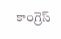కాంగ్రెస్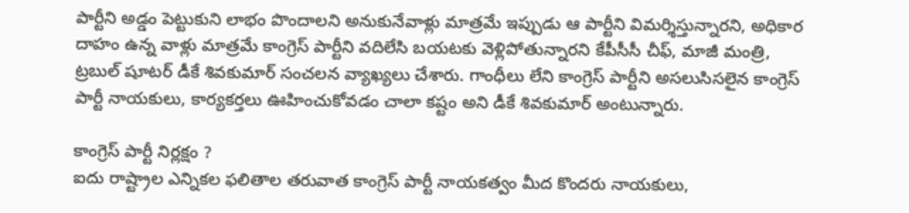పార్టీని అడ్డం పెట్టుకుని లాభం పొందాలని అనుకునేవాళ్లు మాత్రమే ఇప్పుడు ఆ పార్టీని విమర్శిస్తున్నారని, అధికార దాహం ఉన్న వాళ్లు మాత్రమే కాంగ్రెస్ పార్టీని వదిలేసి బయటకు వెళ్లిపోతున్నారని కేపీసీసీ చీఫ్, మాజీ మంత్రి, ట్రబుల్ షూటర్ డీకే శివకుమార్ సంచలన వ్యాఖ్యలు చేశారు. గాంధీలు లేని కాంగ్రెస్ పార్టీని అసలుసిసలైన కాంగ్రెస్ పార్టీ నాయకులు, కార్యకర్తలు ఊహించుకోవడం చాలా కష్టం అని డీకే శివకుమార్ అంటున్నారు.

కాంగ్రెస్ పార్టీ నిర్లక్షం ?
ఐదు రాష్ట్రాల ఎన్నికల ఫలితాల తరువాత కాంగ్రెస్ పార్టీ నాయకత్వం మీద కొందరు నాయకులు,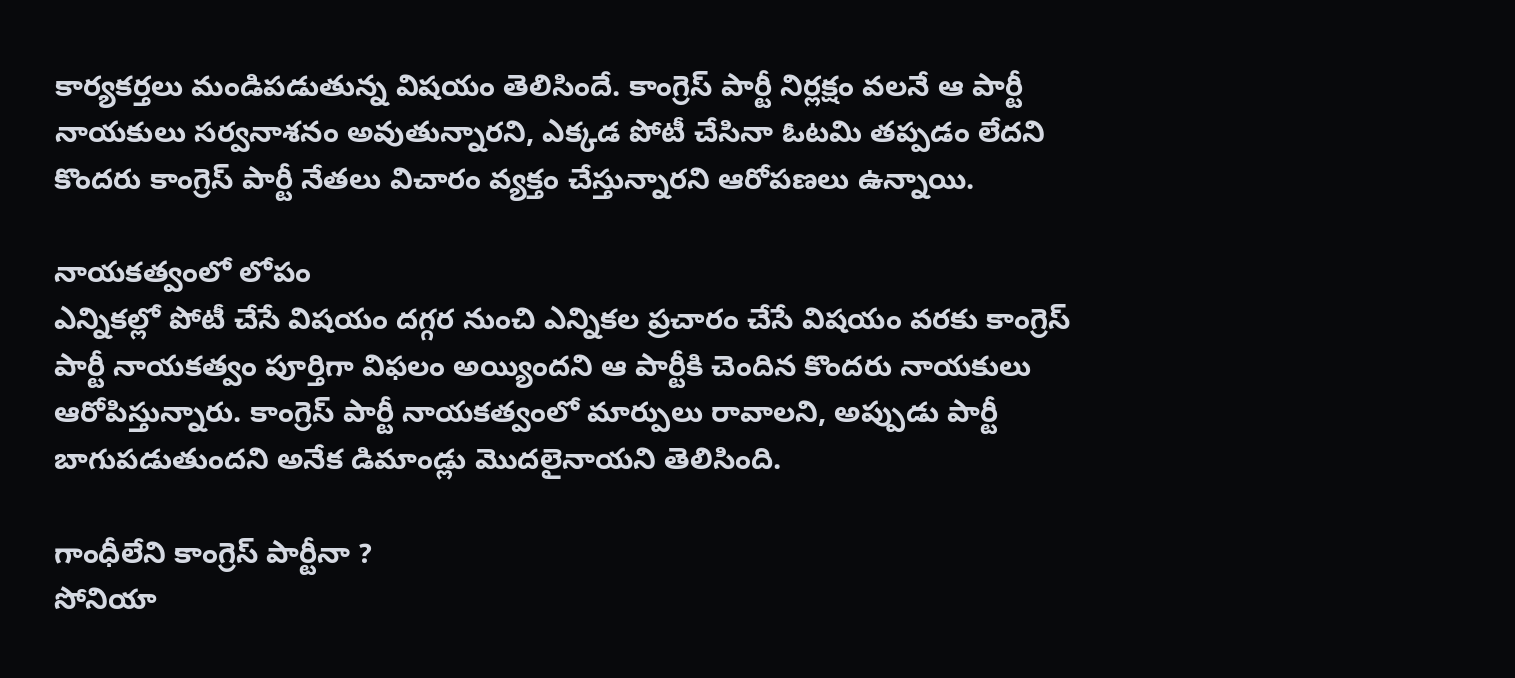కార్యకర్తలు మండిపడుతున్న విషయం తెలిసిందే. కాంగ్రెస్ పార్టీ నిర్లక్షం వలనే ఆ పార్టీ నాయకులు సర్వనాశనం అవుతున్నారని, ఎక్కడ పోటీ చేసినా ఓటమి తప్పడం లేదని కొందరు కాంగ్రెస్ పార్టీ నేతలు విచారం వ్యక్తం చేస్తున్నారని ఆరోపణలు ఉన్నాయి.

నాయకత్వంలో లోపం
ఎన్నికల్లో పోటీ చేసే విషయం దగ్గర నుంచి ఎన్నికల ప్రచారం చేసే విషయం వరకు కాంగ్రెస్ పార్టీ నాయకత్వం పూర్తిగా విఫలం అయ్యిందని ఆ పార్టీకి చెందిన కొందరు నాయకులు ఆరోపిస్తున్నారు. కాంగ్రెస్ పార్టీ నాయకత్వంలో మార్పులు రావాలని, అప్పుడు పార్టీ బాగుపడుతుందని అనేక డిమాండ్లు మొదలైనాయని తెలిసింది.

గాంధీలేని కాంగ్రెస్ పార్టీనా ?
సోనియా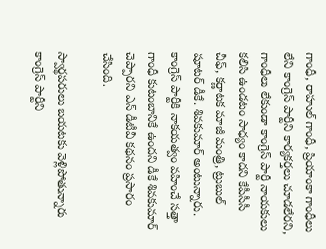గాంధీ, రాహుల్ గాంధీ, ప్రియాంకా గాంధీలు లేని కాంగ్రెస్ పార్టీని కార్యకర్తలు చూడలేరని, గాంధీలు లేకుండా కాంగ్రెస్ పార్టీ నాయకులు కలిసి ఉండటం సాధ్యం కాదని కేపీసీసీ చీఫ్, కర్ణాటక మాజీ మంత్రి, ట్రుబుల్ షూటర్ డీకే. శివకుమార్ అంటున్నారు. కాంగ్రెస్ పార్టీకి నాకయత్వం వహించే సత్తా గాంధీ కుటంబానికే ఉందని డీకే శివకుమార్ చెప్పారని ఎన్ డీటీవీ కథనం ప్రసారం చేసింది.

స్వార్థపరులు బయటకు వెళ్లిపోతున్నారు
కాంగ్రెస్ పార్టీని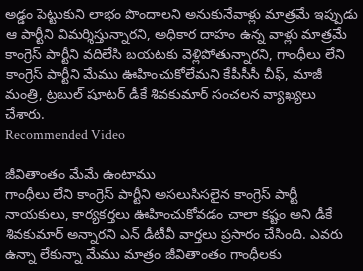అడ్డం పెట్టుకుని లాభం పొందాలని అనుకునేవాళ్లు మాత్రమే ఇప్పుడు ఆ పార్టీని విమర్శిస్తున్నారని, అధికార దాహం ఉన్న వాళ్లు మాత్రమే కాంగ్రెస్ పార్టీని వదిలేసి బయటకు వెళ్లిపోతున్నారని, గాంధీలు లేని కాంగ్రెస్ పార్టీని మేము ఊహించుకోలేమని కేపీసీసీ చీఫ్, మాజీ మంత్రి, ట్రబుల్ షూటర్ డీకే శివకుమార్ సంచలన వ్యాఖ్యలు చేశారు.
Recommended Video

జీవితాంతం మేమే ఉంటాము
గాంధీలు లేని కాంగ్రెస్ పార్టీని అసలుసిసలైన కాంగ్రెస్ పార్టీ నాయకులు, కార్యకర్తలు ఊహించుకోవడం చాలా కష్టం అని డీకే శివకుమార్ అన్నారని ఎన్ డీటీవీ వార్తలు ప్రసారం చేసింది. ఎవరు ఉన్నా లేకున్నా మేము మాత్రం జీవితాంతం గాంధీలకు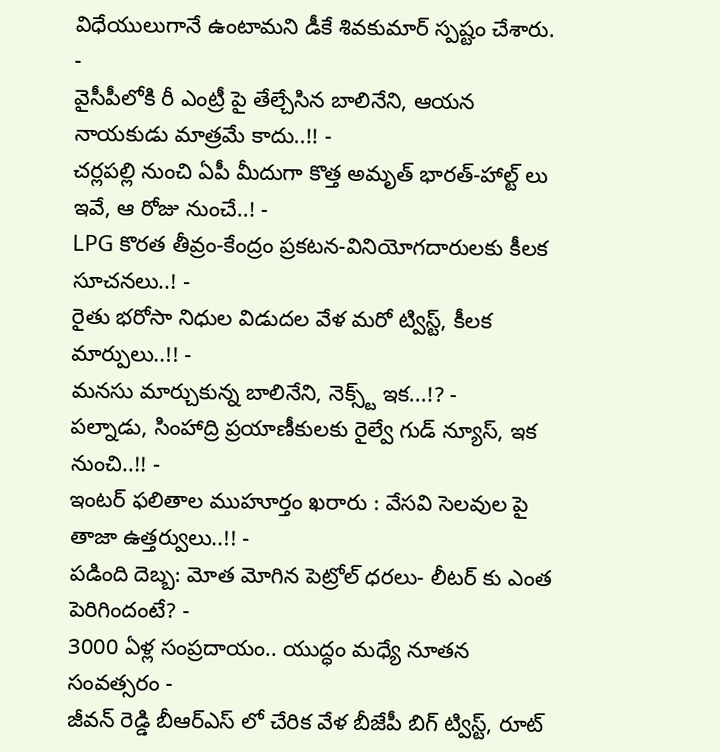విధేయులుగానే ఉంటామని డీకే శివకుమార్ స్పష్టం చేశారు.
-
వైసీపీలోకి రీ ఎంట్రీ పై తేల్చేసిన బాలినేని, ఆయన నాయకుడు మాత్రమే కాదు..!! -
చర్లపల్లి నుంచి ఏపీ మీదుగా కొత్త అమృత్ భారత్-హాల్ట్ లు ఇవే, ఆ రోజు నుంచే..! -
LPG కొరత తీవ్రం-కేంద్రం ప్రకటన-వినియోగదారులకు కీలక సూచనలు..! -
రైతు భరోసా నిధుల విడుదల వేళ మరో ట్విస్ట్, కీలక మార్పులు..!! -
మనసు మార్చుకున్న బాలినేని, నెక్స్ట్ ఇక...!? -
పల్నాడు, సింహాద్రి ప్రయాణీకులకు రైల్వే గుడ్ న్యూస్, ఇక నుంచి..!! -
ఇంటర్ ఫలితాల ముహూర్తం ఖరారు : వేసవి సెలవుల పై తాజా ఉత్తర్వులు..!! -
పడింది దెబ్బ: మోత మోగిన పెట్రోల్ ధరలు- లీటర్ కు ఎంత పెరిగిందంటే? -
3000 ఏళ్ల సంప్రదాయం.. యుద్ధం మధ్యే నూతన సంవత్సరం -
జీవన్ రెడ్డి బీఆర్ఎస్ లో చేరిక వేళ బీజేపీ బిగ్ ట్విస్ట్, రూట్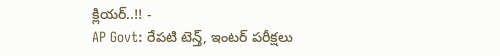క్లియర్..!! -
AP Govt: రేపటి టెన్త్, ఇంటర్ పరీక్షలు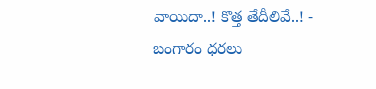వాయిదా..! కొత్త తేదీలివే..! -
బంగారం ధరలు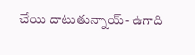చేయి దాటుతున్నాయ్- ఉగాది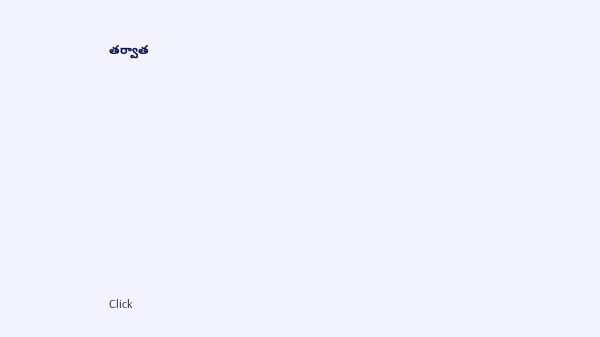తర్వాత












Click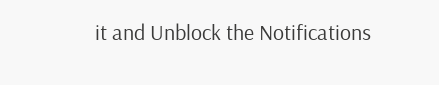it and Unblock the Notifications